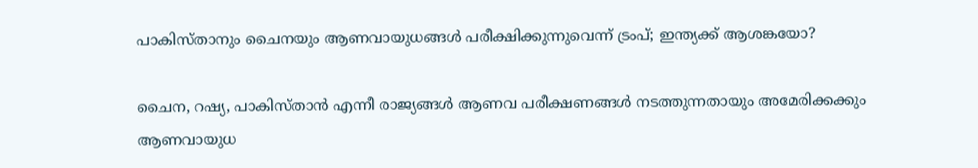പാകിസ്താനും ചൈനയും ആണവായുധങ്ങൾ പരീക്ഷിക്കുന്നുവെന്ന് ട്രംപ്; ഇന്ത്യക്ക് ആശങ്കയോ?

ചൈന, റഷ്യ, പാകിസ്താൻ എന്നീ രാജ്യങ്ങൾ ആണവ പരീക്ഷണങ്ങൾ നടത്തുന്നതായും അമേരിക്കക്കും ആണവായുധ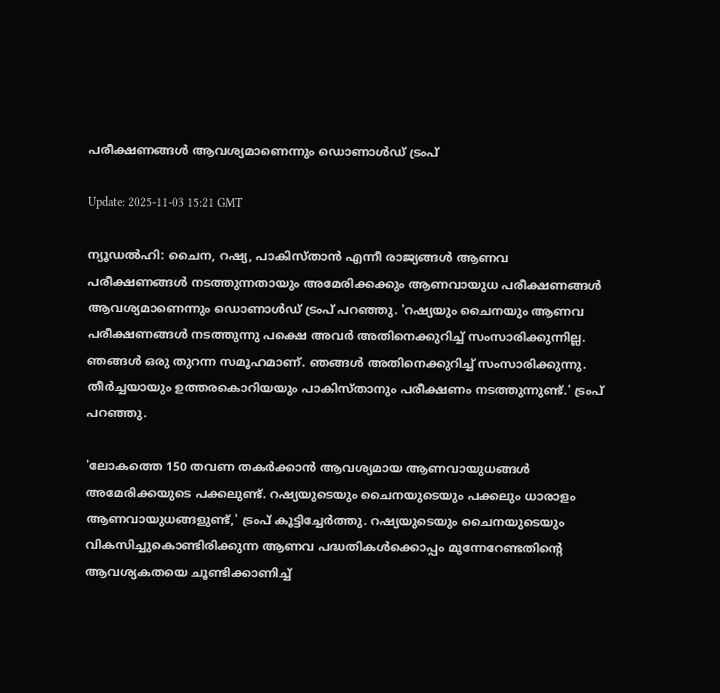പരീക്ഷണങ്ങൾ ആവശ്യമാണെന്നും ഡൊണാൾഡ് ട്രംപ്

Update: 2025-11-03 15:21 GMT

ന്യൂഡൽഹി: ചൈന, റഷ്യ, പാകിസ്താൻ എന്നീ രാജ്യങ്ങൾ ആണവ പരീക്ഷണങ്ങൾ നടത്തുന്നതായും അമേരിക്കക്കും ആണവായുധ പരീക്ഷണങ്ങൾ ആവശ്യമാണെന്നും ഡൊണാൾഡ് ട്രംപ് പറഞ്ഞു. 'റഷ്യയും ചൈനയും ആണവ പരീക്ഷണങ്ങൾ നടത്തുന്നു പക്ഷെ അവർ അതിനെക്കുറിച്ച് സംസാരിക്കുന്നില്ല. ഞങ്ങൾ ഒരു തുറന്ന സമൂഹമാണ്. ഞങ്ങൾ അതിനെക്കുറിച്ച് സംസാരിക്കുന്നു. തീർച്ചയായും ഉത്തരകൊറിയയും പാകിസ്താനും പരീക്ഷണം നടത്തുന്നുണ്ട്.' ട്രംപ് പറഞ്ഞു.

'ലോകത്തെ 150 തവണ തകർക്കാൻ ആവശ്യമായ ആണവായുധങ്ങൾ അമേരിക്കയുടെ പക്കലുണ്ട്. റഷ്യയുടെയും ചൈനയുടെയും പക്കലും ധാരാളം ആണവായുധങ്ങളുണ്ട്,' ട്രംപ് കൂട്ടിച്ചേർത്തു. റഷ്യയുടെയും ചൈനയുടെയും വികസിച്ചുകൊണ്ടിരിക്കുന്ന ആണവ പദ്ധതികൾക്കൊപ്പം മുന്നേറേണ്ടതിന്റെ ആവശ്യകതയെ ചൂണ്ടിക്കാണിച്ച്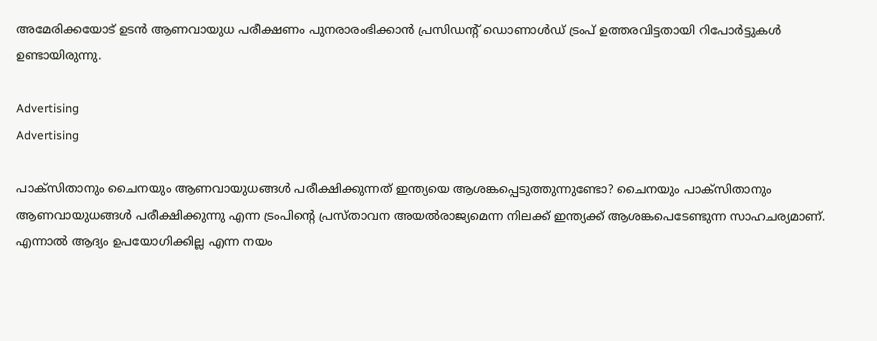അമേരിക്കയോട് ഉടൻ ആണവായുധ പരീക്ഷണം പുനരാരംഭിക്കാൻ പ്രസിഡന്റ് ഡൊണാൾഡ് ട്രംപ് ഉത്തരവിട്ടതായി റിപോർട്ടുകൾ ഉണ്ടായിരുന്നു.

Advertising
Advertising

പാക്സിതാനും ചൈനയും ആണവായുധങ്ങൾ പരീക്ഷിക്കുന്നത് ഇന്ത്യയെ ആശങ്കപ്പെടുത്തുന്നുണ്ടോ? ചൈനയും പാക്സിതാനും ആണവായുധങ്ങൾ പരീക്ഷിക്കുന്നു എന്ന ട്രംപിന്റെ പ്രസ്താവന അയൽരാജ്യമെന്ന നിലക്ക് ഇന്ത്യക്ക് ആശങ്കപെടേണ്ടുന്ന സാഹചര്യമാണ്. എന്നാൽ ആദ്യം ഉപയോഗിക്കില്ല എന്ന നയം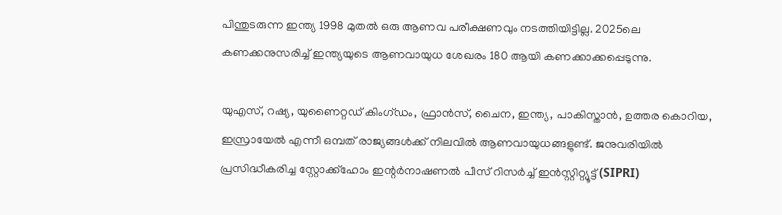പിന്തുടരുന്ന ഇന്ത്യ 1998 മുതൽ ഒരു ആണവ പരീക്ഷണവും നടത്തിയിട്ടില്ല. 2025ലെ കണക്കനുസരിച്ച് ഇന്ത്യയുടെ ആണവായുധ ശേഖരം 180 ആയി കണക്കാക്കപ്പെടുന്നു.

യുഎസ്, റഷ്യ, യുണൈറ്റഡ് കിംഗ്ഡം, ഫ്രാൻസ്, ചൈന, ഇന്ത്യ, പാകിസ്താൻ, ഉത്തര കൊറിയ, ഇസ്രായേൽ എന്നീ ഒമ്പത് രാജ്യങ്ങൾക്ക് നിലവിൽ ആണവായുധങ്ങളുണ്ട്. ജനുവരിയിൽ പ്രസിദ്ധീകരിച്ച സ്റ്റോക്ക്ഹോം ഇന്റർനാഷണൽ പീസ് റിസർച്ച് ഇൻസ്റ്റിറ്റ്യൂട്ട് (SIPRI)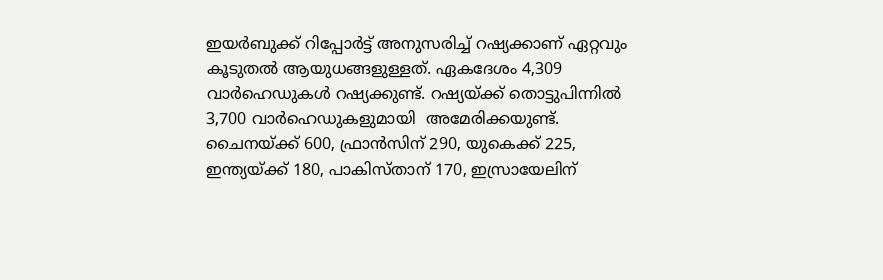ഇയർബുക്ക് റിപ്പോർട്ട് അനുസരിച്ച് റഷ്യക്കാണ് ഏറ്റവും കൂടുതൽ ആയുധങ്ങളുള്ളത്. ഏകദേശം 4,309 വാർഹെഡുകൾ റഷ്യക്കുണ്ട്. റഷ്യയ്ക്ക് തൊട്ടുപിന്നിൽ 3,700 വാർഹെഡുകളുമായി  അമേരിക്കയുണ്ട്. ചൈനയ്ക്ക് 600, ഫ്രാൻസിന് 290, യുകെക്ക് 225, ഇന്ത്യയ്ക്ക് 180, പാകിസ്താന് 170, ഇസ്രായേലിന്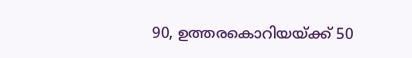90, ഉത്തരകൊറിയയ്ക്ക് 50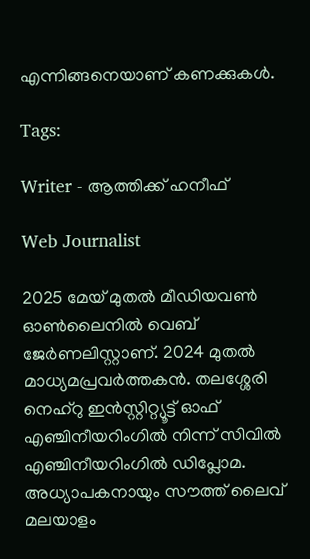എന്നിങ്ങനെയാണ് കണക്കുകൾ.

Tags:

Writer - ആത്തിക്ക് ഹനീഫ്

Web Journalist

2025 മേയ് മുതൽ മീഡിയവൺ ഓൺലൈനിൽ വെബ് ജേർണലിസ്റ്റാണ്. 2024 മുതൽ മാധ്യമപ്രവർത്തകൻ. തലശ്ശേരി നെഹ്‌റു ഇൻസ്റ്റിറ്റ്യൂട്ട് ഓഫ് എഞ്ചിനീയറിംഗിൽ നിന്ന് സിവിൽ എഞ്ചിനീയറിംഗിൽ ഡിപ്ലോമ. അധ്യാപകനായും സൗത്ത് ലൈവ് മലയാളം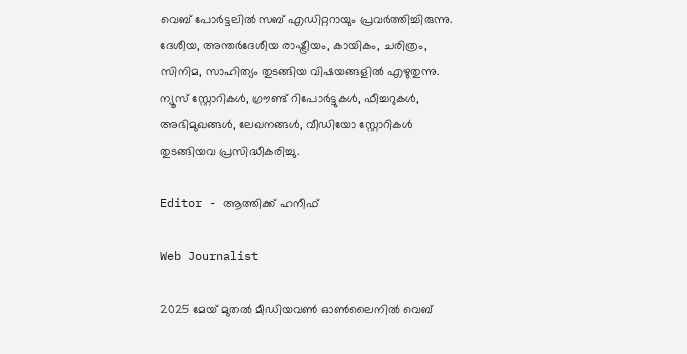വെബ് പോർട്ടലിൽ സബ് എഡിറ്ററായും പ്രവർത്തിച്ചിരുന്നു. ദേശീയ, അന്തർദേശീയ രാഷ്ട്രീയം, കായികം, ചരിത്രം, സിനിമ, സാഹിത്യം തുടങ്ങിയ വിഷയങ്ങളിൽ എഴുതുന്നു. ന്യൂസ് സ്റ്റോറികൾ, ഗ്രൗണ്ട് റിപോർട്ടുകൾ, ഫീച്ചറുകൾ, അഭിമുഖങ്ങൾ, ലേഖനങ്ങൾ, വീഡിയോ സ്റ്റോറികൾ തുടങ്ങിയവ പ്രസിദ്ധീകരിച്ചു.

Editor - ആത്തിക്ക് ഹനീഫ്

Web Journalist

2025 മേയ് മുതൽ മീഡിയവൺ ഓൺലൈനിൽ വെബ്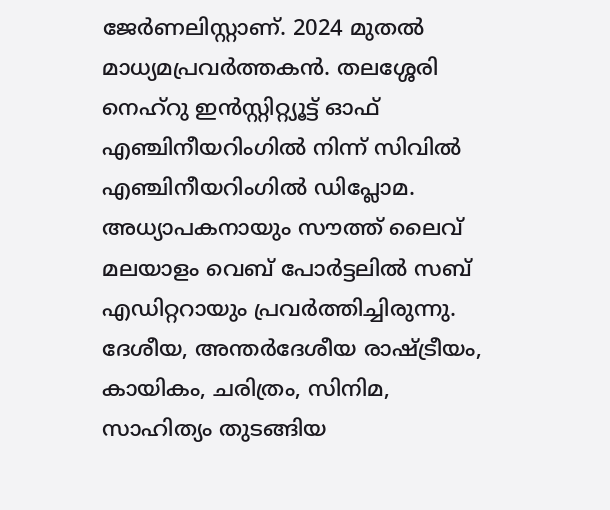ജേർണലിസ്റ്റാണ്. 2024 മുതൽ മാധ്യമപ്രവർത്തകൻ. തലശ്ശേരി നെഹ്‌റു ഇൻസ്റ്റിറ്റ്യൂട്ട് ഓഫ് എഞ്ചിനീയറിംഗിൽ നിന്ന് സിവിൽ എഞ്ചിനീയറിംഗിൽ ഡിപ്ലോമ. അധ്യാപകനായും സൗത്ത് ലൈവ് മലയാളം വെബ് പോർട്ടലിൽ സബ് എഡിറ്ററായും പ്രവർത്തിച്ചിരുന്നു. ദേശീയ, അന്തർദേശീയ രാഷ്ട്രീയം, കായികം, ചരിത്രം, സിനിമ, സാഹിത്യം തുടങ്ങിയ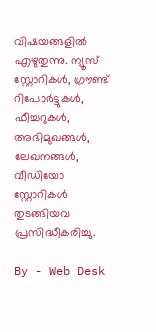വിഷയങ്ങളിൽ എഴുതുന്നു. ന്യൂസ് സ്റ്റോറികൾ, ഗ്രൗണ്ട് റിപോർട്ടുകൾ, ഫീച്ചറുകൾ, അഭിമുഖങ്ങൾ, ലേഖനങ്ങൾ, വീഡിയോ സ്റ്റോറികൾ തുടങ്ങിയവ പ്രസിദ്ധീകരിച്ചു.

By - Web Desk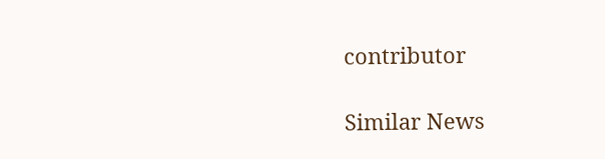contributor

Similar News